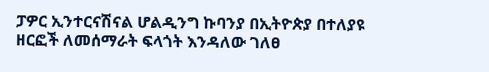ፓዎር ኢንተርናሽናል ሆልዲንግ ኩባንያ በኢትዮጵያ በተለያዩ ዘርፎች ለመሰማራት ፍላጎት እንዳለው ገለፀ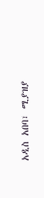አዲስ አበባ፣ ሚያዝያ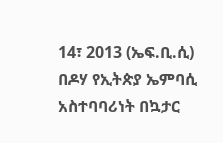14፣ 2013 (ኤፍ.ቢ.ሲ) በዶሃ የኢትጵያ ኤምባሲ አስተባባሪነት በኳታር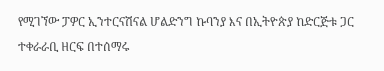የሚገኘው ፓዎር ኢንተርናሽናል ሆልድንግ ኩባንያ እና በኢትዮጵያ ከድርጅቱ ጋር ተቀራራቢ ዘርፍ በተሰማሩ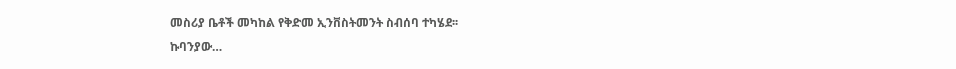መስሪያ ቤቶች መካከል የቅድመ ኢንቨስትመንት ስብሰባ ተካሄደ፡፡
ኩባንያው…